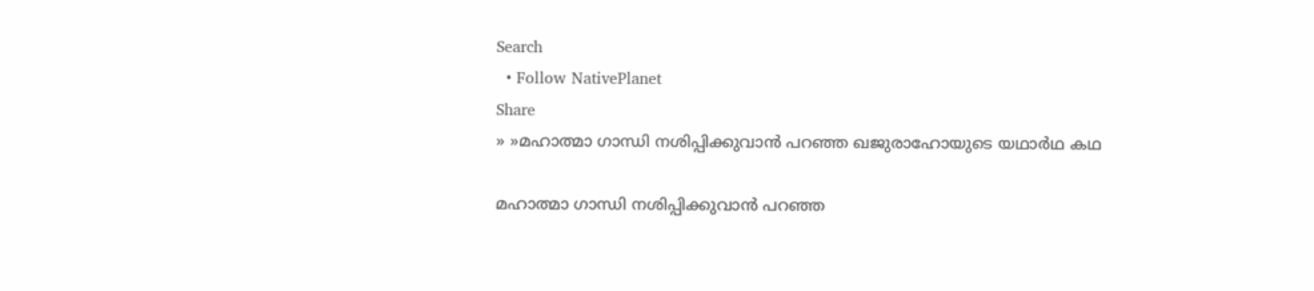Search
  • Follow NativePlanet
Share
» »മഹാത്മാ ഗാന്ധി നശിപ്പിക്കുവാന്‍ പറഞ്ഞ ഖജുരാഹോയുടെ യഥാര്‍ഥ കഥ

മഹാത്മാ ഗാന്ധി നശിപ്പിക്കുവാന്‍ പറഞ്ഞ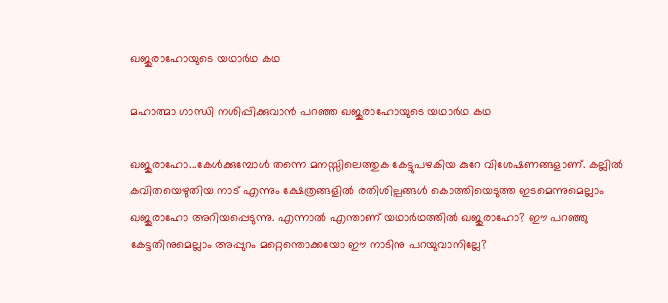ഖജുരാഹോയുടെ യഥാര്‍ഥ കഥ

മഹാത്മാ ഗാന്ധി നശിപ്പിക്കുവാന്‍ പറഞ്ഞ ഖജുരാഹോയുടെ യഥാര്‍ഥ കഥ

ഖജുരാഹോ...കേള്‍ക്കുമ്പോള്‍ തന്നെ മനസ്സിലെത്തുക കേട്ടുപഴകിയ കുറേ വിശേഷണങ്ങളാണ്. കല്ലില്‍ കവിതയെഴുതിയ നാട് എന്നും ക്ഷേത്രങ്ങളില്‍ രതിശില്പങ്ങള്‍ കൊത്തിയെടുത്ത ഇടമെന്നുമെല്ലാം ഖജുരാഹോ അറിയപ്പെടുന്നു. എന്നാല്‍ എന്താണ് യഥാര്‍ഥത്തില്‍ ഖജുരാഹോ? ഈ പറഞ്ഞു കേട്ടതിനുമെല്ലാം അപ്പുറം മറ്റെന്തൊക്കയോ ഈ നാടിനു പറയുവാനില്ലേ?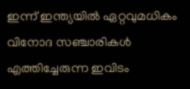ഇന്ന് ഇന്ത്യയില്‍ ഏറ്റവുമധികം വിനോദ സഞ്ചാരികള്‍ എത്തിച്ചേരുന്ന ഇവിടം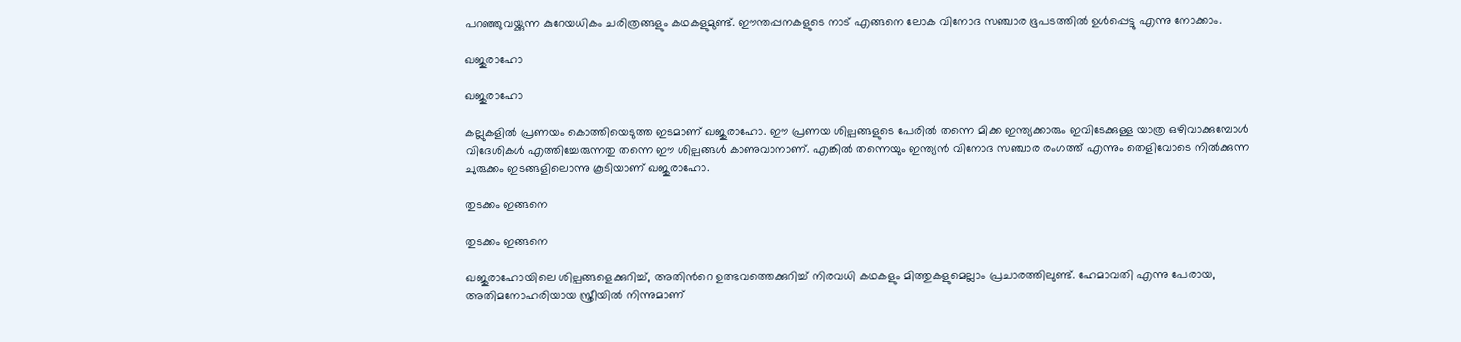പറഞ്ഞുവയ്ക്കുന്ന കുറേയധികം ചരിത്രങ്ങളും കഥകളുമുണ്ട്. ഈന്തപ്പനകളുടെ നാട് എങ്ങനെ ലോക വിനോദ സഞ്ചാര ഭൂപടത്തില്‍ ഉള്‍പ്പെട്ടു എന്നു നോക്കാം.

ഖജുരാഹോ

ഖജുരാഹോ

കല്ലുകളില്‍ പ്രണയം കൊത്തിയെടുത്ത ഇടമാണ് ഖജുരാഹോ. ഈ പ്രണയ ശില്പങ്ങളുടെ പേരില്‍ തന്നെ മിക്ക ഇന്ത്യക്കാരും ഇവിടേക്കുള്ള യാത്ര ഒഴിവാക്കുമ്പോള്‍ വിദേശികള്‍ എത്തിച്ചേരുന്നതു തന്നെ ഈ ശില്പങ്ങള്‍ കാണുവാനാണ്. എങ്കില്‍ തന്നെയും ഇന്ത്യന്‍ വിനോദ സഞ്ചാര രംഗത്ത് എന്നും തെളിവോടെ നില്‍ക്കുന്ന ചുരുക്കം ഇടങ്ങളില‍ൊന്നു കൂടിയാണ് ഖജുരാഹോ.

തുടക്കം ഇങ്ങനെ

തുടക്കം ഇങ്ങനെ

ഖജുരാഹോയിലെ ശില്പങ്ങളെക്കുറിച്ച്, അതിന്‍റെ ഉത്ഭവത്തെക്കുറിച്ച് നിരവധി കഥകളും മിത്തുകളുമെല്ലാം പ്രചാരത്തിലുണ്ട്. ഹേമാവതി എന്നു പേരായ, അതിമനോഹരിയായ സ്ത്രീയില്‍ നിന്നുമാണ്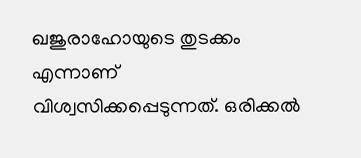ഖജുരാഹോയുടെ തുടക്കം എന്നാണ് വിശ്വസിക്കപ്പെടുന്നത്. ഒരിക്കല്‍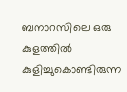ബനാറസിലെ ഒരു കുളത്തില്‍ കുളിച്ചുകൊണ്ടിരുന്ന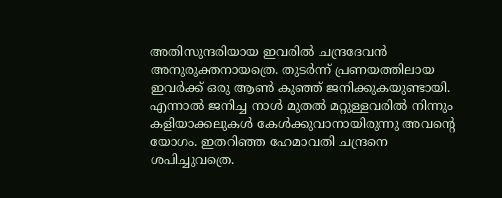അതിസുന്ദരിയായ ഇവരില്‍ ചന്ദ്രദേവന്‍ അനുരുക്തനായത്രെ. തുടര്‍ന്ന് പ്രണയത്തിലായ ഇവര്‍ക്ക് ഒരു ആണ്‍ കുഞ്ഞ് ജനിക്കുകയുണ്ടായി. എന്നാല്‍ ജനിച്ച നാള്‍ മുതല്‍ മറ്റുള്ളവരില്‍ നിന്നും കളിയാക്കലുകള്‍ കേള്‍ക്കുവാനായിരുന്നു അവന്‍റെ യോഗം. ഇതറിഞ്ഞ ഹേമാവതി ചന്ദ്രനെ ശപിച്ചുവത്രെ.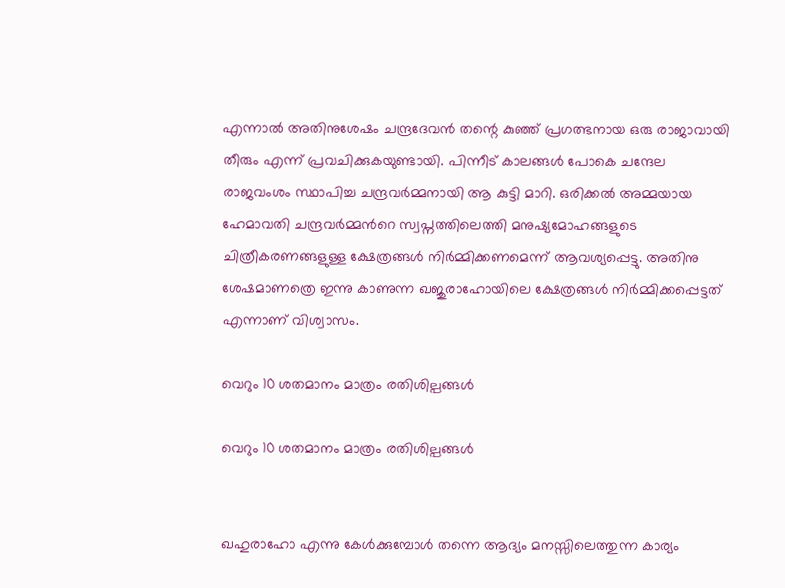എന്നാല്‍ അതിനുശേഷം ചന്ദ്രദേവന്‍ തന്റെ കുഞ്ഞ് പ്രഗത്ഭനായ ഒരു രാജാവായി തീരും എന്ന് പ്രവചിക്കുകയുണ്ടായി. പിന്നീ‌ട് കാലങ്ങള്‍ പോകെ ചന്ദേല രാജവംശം സ്ഥാപിച്ച ചന്ദ്രവർമ്മനായി ആ കുട്ടി മാറി. ഒരിക്കല്‍ അമ്മയായ ഹേമാവതി ചന്ദ്രവര്‍മ്മന്‍റെ സ്വപ്നത്തിലെത്തി മനുഷ്യമോഹങ്ങളുടെ ചിത്രീകരണങ്ങളുള്ള ക്ഷേത്രങ്ങള്‍ നിര്‍മ്മിക്കണമെന്ന് ആവശ്യപ്പെട്ടു. അതിനു ശേഷമാണത്രെ ഇന്നു കാണുന്ന ഖജുരാഹോയിലെ ക്ഷേത്രങ്ങള്‍ നിര്‍മ്മിക്കപ്പെട്ടത് എന്നാണ് വിശ്വാസം.

വെറും 10 ശതമാനം മാത്രം രതിശില്പങ്ങള്‍

വെറും 10 ശതമാനം മാത്രം രതിശില്പങ്ങള്‍


ഖഹുരാഹോ എന്നു കേള്‍ക്കുമ്പോള്‍ തന്നെ ആദ്യം മനസ്സിലെത്തുന്ന കാര്യം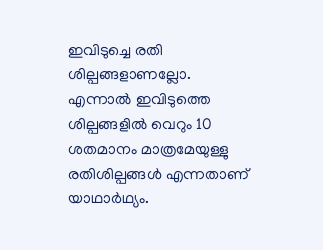ഇവിടുച്ചെ രതി ശില്പങ്ങളാണല്ലോ. എന്നാല്‍ ഇവിടുത്തെ ശില്പങ്ങളില്‍ വെറും 10 ശതമാനം മാത്രമേയുള്ളു രതിശില്പങ്ങള്‍ എന്നതാണ് യാഥാര്‍ഥ്യം.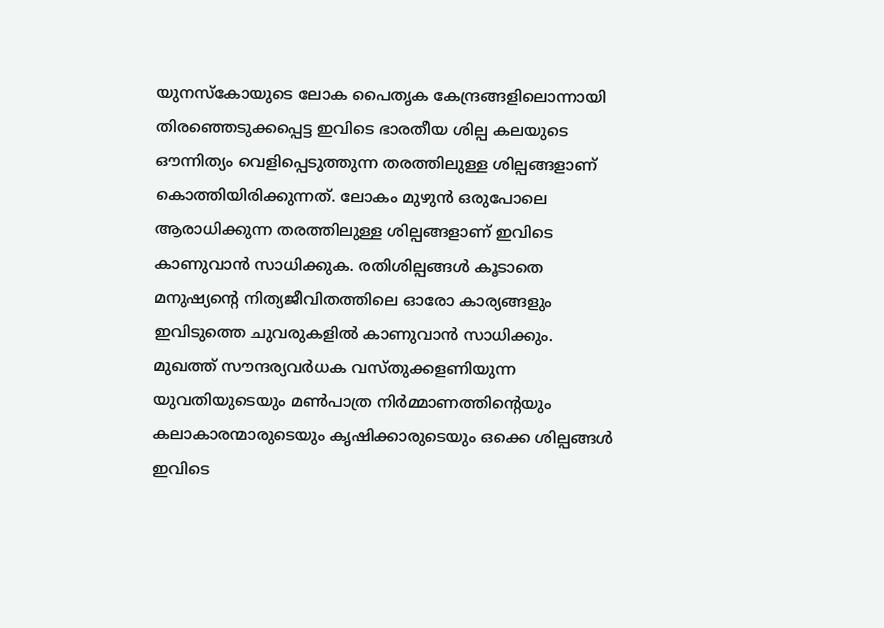യുനസ്കോയുടെ ലോക പൈതൃക കേന്ദ്രങ്ങളിലൊന്നായി തിരഞ്ഞെടുക്കപ്പെട്ട ഇവിടെ ഭാരതീയ ശില്പ കലയുടെ ഔന്നിത്യം വെളിപ്പെടുത്തുന്ന തരത്തിലുള്ള ശില്പങ്ങളാണ് കൊത്തിയിരിക്കുന്നത്. ലോകം മുഴുന്‍ ഒരുപോലെ ആരാധിക്കുന്ന തരത്തിലുള്ള ശില്പങ്ങളാണ് ഇവിടെ കാണുവാന്‍ സാധിക്കുക. രതിശില്പങ്ങള്‍ കൂടാതെ മനുഷ്യന്‍റെ നിത്യജീവിതത്തിലെ ഓരോ കാര്യങ്ങളും ഇവിടുത്തെ ചുവരുകളില്‍ കാണുവാന്‍ സാധിക്കും.
മുഖത്ത് സൗന്ദര്യവര്‍ധക വസ്തുക്കളണിയുന്ന യുവതിയുടെയും മണ്‍പാത്ര നിര്‍മ്മാണത്തിന്റെയും കലാകാരന്മാരുടെയും കൃഷിക്കാരുടെയും ഒക്കെ ശില്പങ്ങള്‍ ഇവിടെ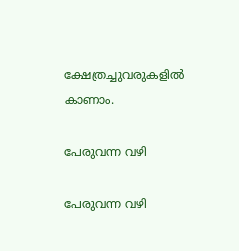ക്ഷേത്രച്ചുവരുകളില്‍ കാണാം.

പേരുവന്ന വഴി

പേരുവന്ന വഴി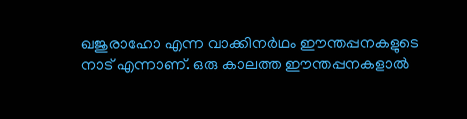ഖജുരാഹോ എന്ന വാക്കിനര്‍ഥം ഈന്തപ്പനകളുടെ നാട് എന്നാണ്. ഒരു കാലത്ത ഈന്തപ്പനകളാല്‍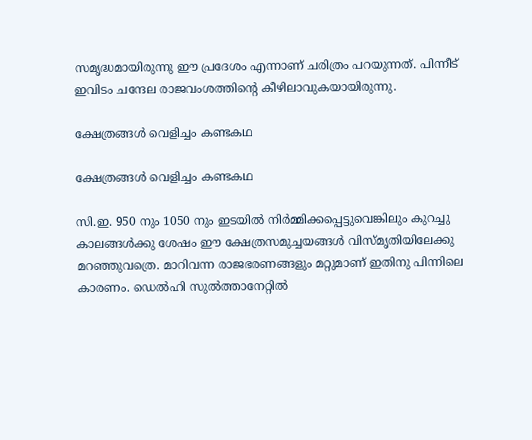സമൃദ്ധമായിരുന്നു ഈ പ്രദേശം എന്നാണ് ചരിത്രം പറയുന്നത്. പിന്നീട് ഇവിടം ചന്ദേല രാജവംശത്തിന്‍റെ കീഴിലാവുകയായിരുന്നു.

ക്ഷേത്രങ്ങള്‍ വെളിച്ചം കണ്ടകഥ

ക്ഷേത്രങ്ങള്‍ വെളിച്ചം കണ്ടകഥ

സി.ഇ. 950 നും 1050 നും ഇടയിൽ നിർമ്മിക്കപ്പെട്ടുവെങ്കിലും കുറച്ചു കാലങ്ങൾക്കു ശേഷം ഈ ക്ഷേത്രസമുച്ചയങ്ങൾ വിസ്മൃതിയിലേക്കു മറഞ്ഞുവത്രെ. മാറിവന്ന രാജഭരണങ്ങളും മറ്റുമാണ് ഇതിനു പിന്നിലെ കാരണം. ഡെൽഹി സുൽത്താനേറ്റിൽ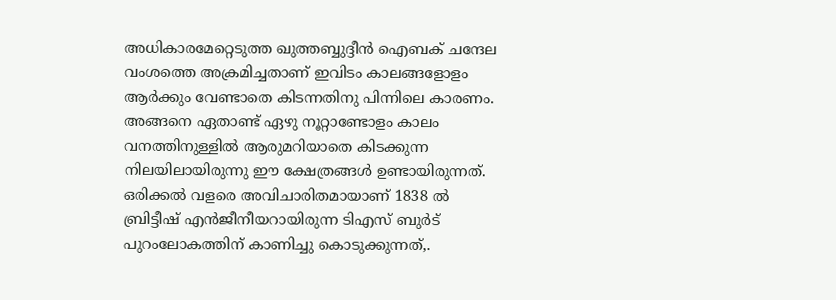അധികാരമേറ്റെടുത്ത ഖുത്തബ്ബുദ്ദീൻ ഐബക് ചന്ദേല വംശത്തെ അക്രമിച്ചതാണ് ഇവിടം കാലങ്ങളോളം ആർക്കും വേണ്ടാതെ കിടന്നതിനു പിന്നിലെ കാരണം. അങ്ങനെ ഏതാണ്ട് ഏഴു നൂറ്റാണ്ടോളം കാലം വനത്തിനുള്ളിൽ ആരുമറിയാതെ കിടക്കുന്ന നിലയിലായിരുന്നു ഈ ക്ഷേത്രങ്ങൾ ഉണ്ടായിരുന്നത്. ഒരിക്കൽ വളരെ അവിചാരിതമായാണ് 1838 ൽ ബ്രിട്ടീഷ് എൻജീനീയറായിരുന്ന ടിഎസ് ബുർട് പുറംലോകത്തിന് കാണിച്ചു കൊടുക്കുന്നത്,.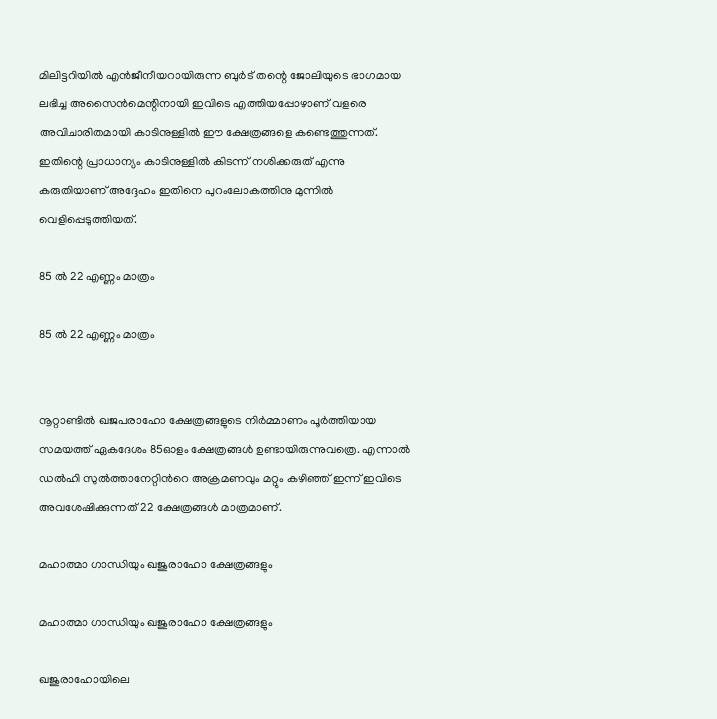മിലിട്ടറിയിൽ എൻജീനീയറായിരുന്ന ബുർട് തന്റെ ജോലിയുടെ ഭാഗമായ ലഭിച്ച അസൈൻമെന്റിനായി ഇവിടെ എത്തിയപ്പോഴാണ് വളരെ അവിചാരിതമായി കാടിനുള്ളിൽ ഈ ക്ഷേത്രങ്ങളെ കണ്ടെത്തുന്നത്. ഇതിന്റെ പ്രാധാന്യം കാടിനുള്ളിൽ കിടന്ന് നശിക്കരുത് എന്നു കരുതിയാണ് അദ്ദേഹം ഇതിനെ പുറംലോകത്തിനു മുന്നിൽ വെളിപ്പെടുത്തിയത്.

85 ല്‍ 22 എണ്ണം മാത്രം

85 ല്‍ 22 എണ്ണം മാത്രം


നൂറ്റാണ്ടില്‍ ഖജപരാഹോ ക്ഷേത്രങ്ങളുടെ നിര്‍മ്മാണം പൂര്‍ത്തിയായ സമയത്ത് ഏകദേശം 85ഓളം ക്ഷേത്രങ്ങള്‍ ഉണ്ടായിരുന്നുവത്രെ. എന്നാല്‍ ഡല്‍ഹി സുല്‍ത്താനേറ്റിന്‍റെ അക്രമണവും മറ്റും കഴിഞ്ഞ് ഇന്ന് ഇവിടെ അവശേഷിക്കുന്നത് 22 ക്ഷേത്രങ്ങള്‍ മാത്രമാണ്.

മഹാത്മാ ഗാന്ധിയും ഖജുരാഹോ ക്ഷേത്രങ്ങളും

മഹാത്മാ ഗാന്ധിയും ഖജുരാഹോ ക്ഷേത്രങ്ങളും

ഖജുരാഹോയിലെ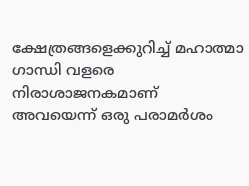ക്ഷേത്രങ്ങളെക്കുറിച്ച് മഹാത്മാ ഗാന്ധി വളരെ നിരാശാജനകമാണ് അവയെന്ന് ഒരു പരാമര്‍ശം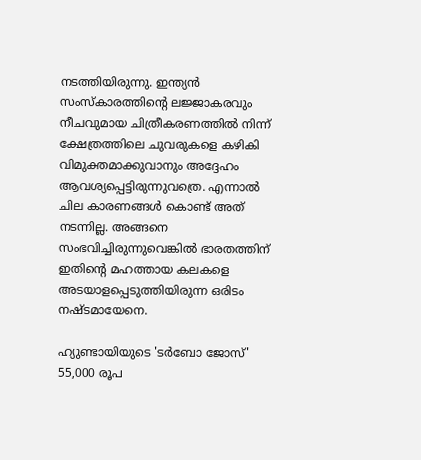നടത്തിയിരുന്നു. ഇന്ത്യൻ സംസ്കാരത്തിന്റെ ലജ്ജാകരവും നീചവുമായ ചിത്രീകരണത്തിൽ നിന്ന് ക്ഷേത്രത്തിലെ ചുവരുകളെ കഴികി വിമുക്തമാക്കുവാനും അദ്ദേഹം ആവശ്യപ്പെട്ടിരുന്നുവത്രെ. എന്നാല്‍ ചില കാരണങ്ങള്‍ കൊണ്ട് അത് നടന്നില്ല. അങ്ങനെ സംഭവിച്ചിരുന്നുവെങ്കില്‍ ഭാരതത്തിന് ഇതിന്റെ മഹത്തായ കലകളെ അടയാളപ്പെടുത്തിയിരുന്ന ഒരിടം നഷ്‌‌ടമായേനെ.

ഹ്യുണ്ടായിയുടെ 'ടർബോ ജോസ്' 55,000 രൂപ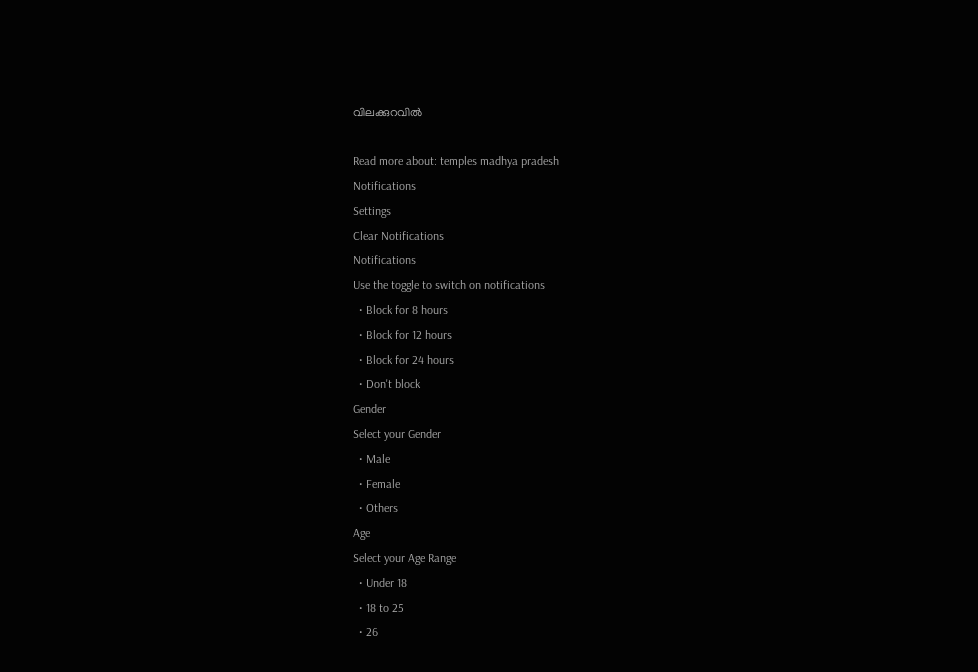വിലക്കുറവിൽ

Read more about: temples madhya pradesh
Notifications
Settings
Clear Notifications
Notifications
Use the toggle to switch on notifications
  • Block for 8 hours
  • Block for 12 hours
  • Block for 24 hours
  • Don't block
Gender
Select your Gender
  • Male
  • Female
  • Others
Age
Select your Age Range
  • Under 18
  • 18 to 25
  • 26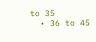to 35
  • 36 to 45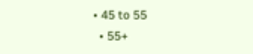• 45 to 55
  • 55+